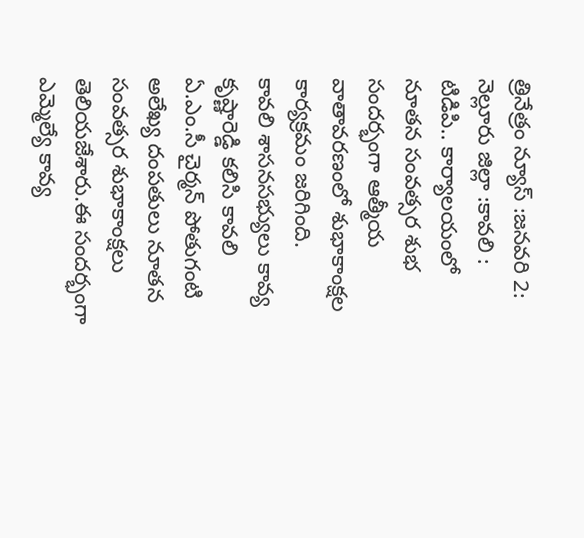త్రినేత్రం న్యూస్ :జనవరి 2: నెల్లూరు జిల్లా :కావలి : టిడిపి.. కార్యాలయంలో నూతన సంవత్సర శుభ సందర్భంగా ఆత్మీయ వాతావరణంలో శుభాకాంక్షల కార్యక్రమం జరిగింది.
కావలి శాసనసభ్యులు కావ్య కృష్ణారెడ్డి కలిసి కావలి ఏ.ఎం.సీ చైర్మన్ పోతుగంటి అలేఖ్య దంపతులు నూతన సంవత్సర శుభాకాంక్షలు తెలియజేశారు.ఈ సందర్భంగా ఎమ్మెల్యే కావ్య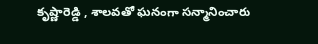కృష్ణారెడ్డి , శాలవతో ఘనంగా సన్మానించారు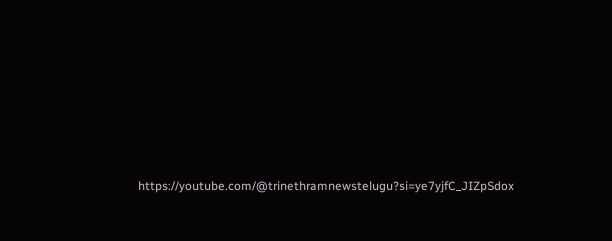https://youtube.com/@trinethramnewstelugu?si=ye7yjfC_JIZpSdox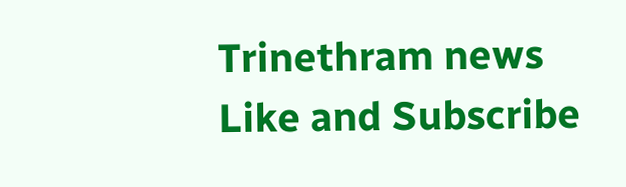Trinethram news
Like and Subscribe